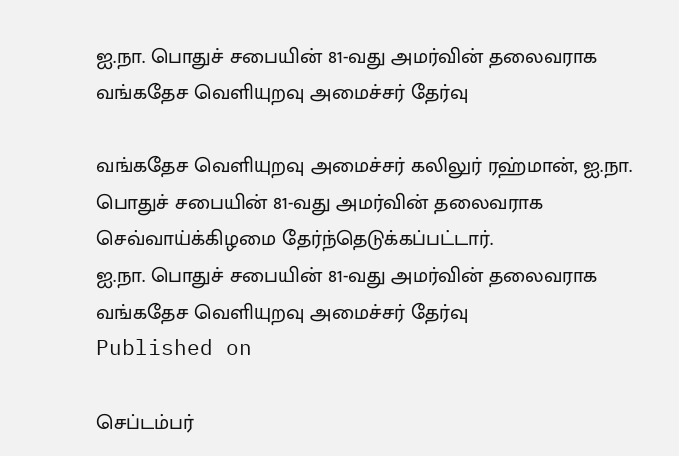ஐ.நா. பொதுச் சபையின் 81-வது அமர்வின் தலைவராக வங்கதேச வெளியுறவு அமைச்சர் தேர்வு

வங்கதேச வெளியுறவு அமைச்சர் கலிலுர் ரஹ்மான், ஐ.நா. பொதுச் சபையின் 81-வது அமர்வின் தலைவராக செவ்வாய்க்கிழமை தேர்ந்தெடுக்கப்பட்டார்.
ஐ.நா. பொதுச் சபையின் 81-வது அமர்வின் தலைவராக வங்கதேச வெளியுறவு அமைச்சர் தேர்வு
Published on

செப்டம்பர்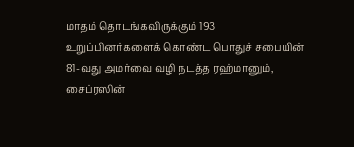மாதம் தொடங்கவிருக்கும் 193 உறுப்பினர்களைக் கொண்ட பொதுச் சபையின் 81-வது அமர்வை வழி நடத்த ரஹ்மானும், சைப்ரஸின்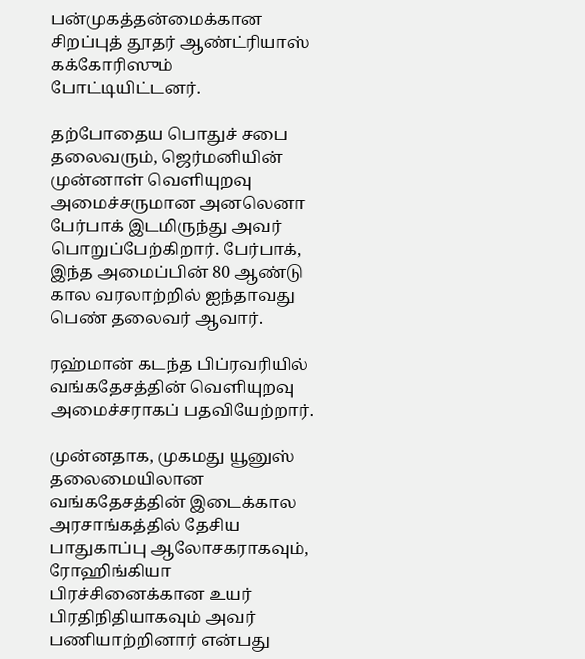பன்முகத்தன்மைக்கான சிறப்புத் தூதர் ஆண்ட்ரியாஸ் கக்கோரிஸும் போட்டியிட்டனர்.

தற்போதைய பொதுச் சபை தலைவரும், ஜெர்மனியின் முன்னாள் வெளியுறவு அமைச்சருமான அனலெனா பேர்பாக் இடமிருந்து அவர் பொறுப்பேற்கிறார். பேர்பாக், இந்த அமைப்பின் 80 ஆண்டு கால வரலாற்றில் ஐந்தாவது பெண் தலைவர் ஆவார்.

ரஹ்மான் கடந்த பிப்ரவரியில் வங்கதேசத்தின் வெளியுறவு அமைச்சராகப் பதவியேற்றார்.

முன்னதாக, முகமது யூனுஸ் தலைமையிலான வங்கதேசத்தின் இடைக்கால அரசாங்கத்தில் தேசிய பாதுகாப்பு ஆலோசகராகவும், ரோஹிங்கியா பிரச்சினைக்கான உயர் பிரதிநிதியாகவும் அவர் பணியாற்றினார் என்பது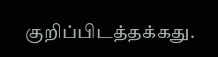குறிப்பிடத்தக்கது.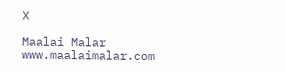X

Maalai Malar
www.maalaimalar.com